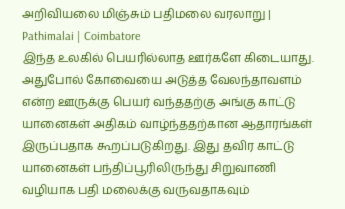அறிவியலை மிஞ்சும் பதிமலை வரலாறு | Pathimalai | Coimbatore
இந்த உலகில் பெயரில்லாத ஊர்களே கிடையாது. அதுபோல் கோவையை அடுத்த வேலந்தாவளம் என்ற ஊருக்கு பெயர் வந்ததற்கு அங்கு காட்டு யானைகள் அதிகம் வாழ்ந்ததற்கான ஆதாரங்கள் இருப்பதாக கூறப்படுகிறது. இது தவிர காட்டு யானைகள் பந்திப்பூரிலிருந்து சிறுவாணி வழியாக பதி மலைக்கு வருவதாகவும்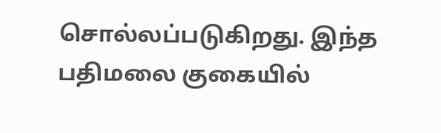சொல்லப்படுகிறது. இந்த பதிமலை குகையில்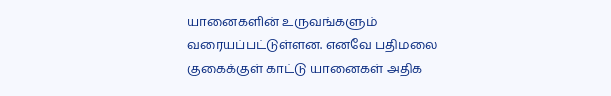யானைகளின் உருவங்களும் வரையப்பட்டுள்ளன. எனவே பதிமலை குகைக்குள் காட்டு யானைகள் அதிக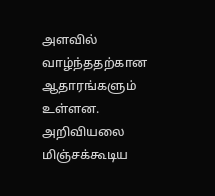அளவில் வாழ்ந்ததற்கான ஆதாரங்களும் உள்ளன. அறிவியலை மிஞ்சக்கூடிய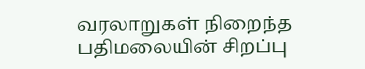வரலாறுகள் நிறைந்த பதிமலையின் சிறப்பு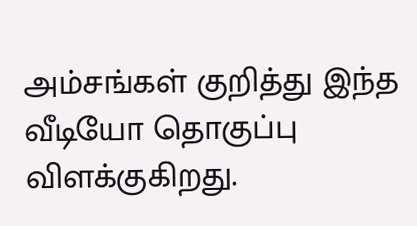அம்சங்கள் குறித்து இந்த வீடியோ தொகுப்பு விளக்குகிறது.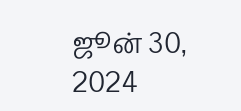ஜூன் 30, 2024